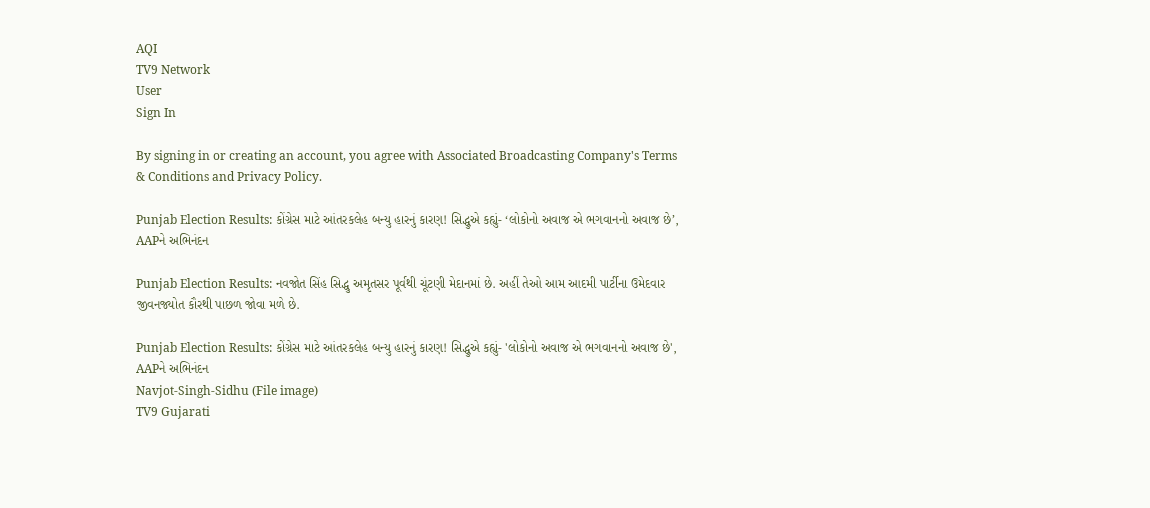AQI
TV9 Network
User
Sign In

By signing in or creating an account, you agree with Associated Broadcasting Company's Terms & Conditions and Privacy Policy.

Punjab Election Results: કોંગ્રેસ માટે આંતરકલેહ બન્યુ હારનું કારણ! સિદ્ધુએ કહ્યું- ‘લોકોનો અવાજ એ ભગવાનનો અવાજ છે’, AAPને અભિનંદન

Punjab Election Results: નવજોત સિંહ સિદ્ધુ અમૃતસર પૂર્વથી ચૂંટણી મેદાનમાં છે. અહીં તેઓ આમ આદમી પાર્ટીના ઉમેદવાર જીવનજ્યોત કૌરથી પાછળ જોવા મળે છે.

Punjab Election Results: કોંગ્રેસ માટે આંતરકલેહ બન્યુ હારનું કારણ! સિદ્ધુએ કહ્યું- 'લોકોનો અવાજ એ ભગવાનનો અવાજ છે', AAPને અભિનંદન
Navjot-Singh-Sidhu (File image)
TV9 Gujarati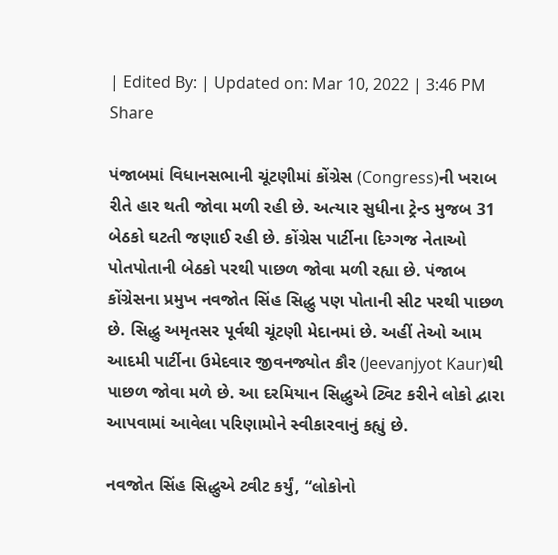| Edited By: | Updated on: Mar 10, 2022 | 3:46 PM
Share

પંજાબમાં વિધાનસભાની ચૂંટણીમાં કોંગ્રેસ (Congress)ની ખરાબ રીતે હાર થતી જોવા મળી રહી છે. અત્યાર સુધીના ટ્રેન્ડ મુજબ 31 બેઠકો ઘટતી જણાઈ રહી છે. કોંગ્રેસ પાર્ટીના દિગ્ગજ નેતાઓ પોતપોતાની બેઠકો પરથી પાછળ જોવા મળી રહ્યા છે. પંજાબ કોંગ્રેસના પ્રમુખ નવજોત સિંહ સિદ્ધુ પણ પોતાની સીટ પરથી પાછળ છે. સિદ્ધુ અમૃતસર પૂર્વથી ચૂંટણી મેદાનમાં છે. અહીં તેઓ આમ આદમી પાર્ટીના ઉમેદવાર જીવનજ્યોત કૌર (Jeevanjyot Kaur)થી પાછળ જોવા મળે છે. આ દરમિયાન સિદ્ધુએ ટ્વિટ કરીને લોકો દ્વારા આપવામાં આવેલા પરિણામોને સ્વીકારવાનું કહ્યું છે.

નવજોત સિંહ સિદ્ધુએ ટ્વીટ કર્યું, “લોકોનો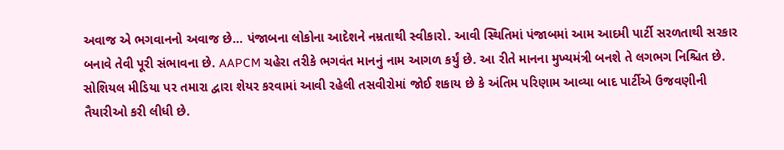અવાજ એ ભગવાનનો અવાજ છે… પંજાબના લોકોના આદેશને નમ્રતાથી સ્વીકારો. આવી સ્થિતિમાં પંજાબમાં આમ આદમી પાર્ટી સરળતાથી સરકાર બનાવે તેવી પૂરી સંભાવના છે. AAPCM ચહેરા તરીકે ભગવંત માનનું નામ આગળ કર્યું છે. આ રીતે માનના મુખ્યમંત્રી બનશે તે લગભગ નિશ્ચિત છે. સોશિયલ મીડિયા પર તમારા દ્વારા શેયર કરવામાં આવી રહેલી તસવીરોમાં જોઈ શકાય છે કે અંતિમ પરિણામ આવ્યા બાદ પાર્ટીએ ઉજવણીની તૈયારીઓ કરી લીધી છે.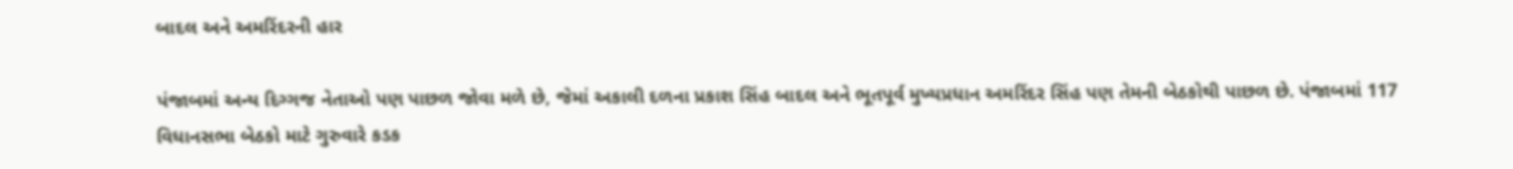બાદલ અને અમરિંદરની હાર

પંજાબમાં અન્ય દિગ્ગજ નેતાઓ પણ પાછળ જોવા મળે છે, જેમાં અકાલી દળના પ્રકાશ સિંહ બાદલ અને ભૂતપૂર્વ મુખ્યપ્રધાન અમરિંદર સિંહ પણ તેમની બેઠકોથી પાછળ છે. પંજાબમાં 117 વિધાનસભા બેઠકો માટે ગુરુવારે કડક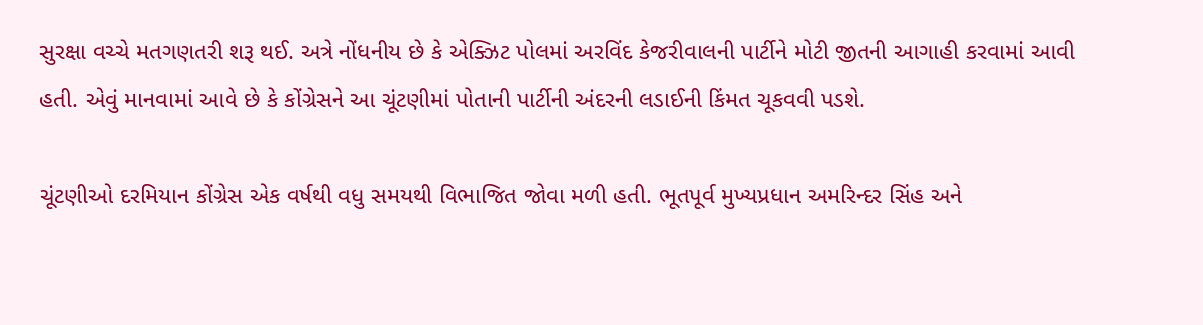સુરક્ષા વચ્ચે મતગણતરી શરૂ થઈ. અત્રે નોંધનીય છે કે એક્ઝિટ પોલમાં અરવિંદ કેજરીવાલની પાર્ટીને મોટી જીતની આગાહી કરવામાં આવી હતી. એવું માનવામાં આવે છે કે કોંગ્રેસને આ ચૂંટણીમાં પોતાની પાર્ટીની અંદરની લડાઈની કિંમત ચૂકવવી પડશે.

ચૂંટણીઓ દરમિયાન કોંગ્રેસ એક વર્ષથી વધુ સમયથી વિભાજિત જોવા મળી હતી. ભૂતપૂર્વ મુખ્યપ્રધાન અમરિન્દર સિંહ અને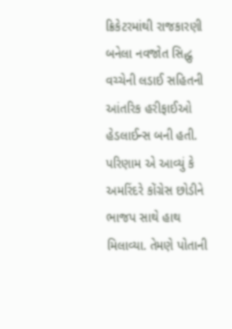ક્રિકેટરમાંથી રાજકારણી બનેલા નવજોત સિદ્ધુ વચ્ચેની લડાઈ સહિતની આંતરિક હરીફાઈઓ હેડલાઈન્સ બની હતી. પરિણામ એ આવ્યું કે અમરિંદરે કોંગ્રેસ છોડીને ભાજપ સાથે હાથ મિલાવ્યા. તેમણે પોતાની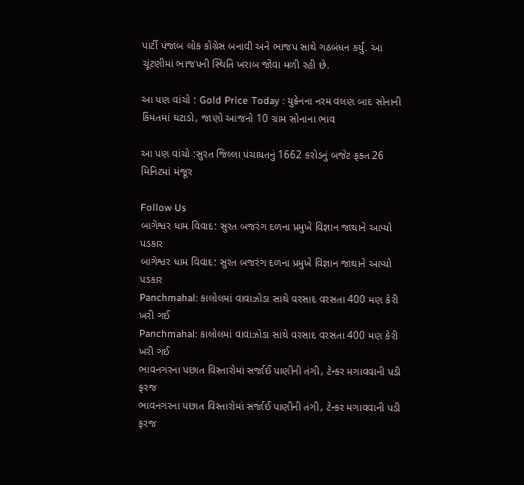પાર્ટી પંજાબ લોક કોંગ્રેસ બનાવી અને ભાજપ સાથે ગઠબંધન કર્યું. આ ચૂંટણીમાં ભાજપની સ્થિતિ ખરાબ જોવા મળી રહી છે.

આ પણ વાંચો : Gold Price Today : યુક્રેનના નરમ વલણ બાદ સોનાની કિંમતમાં ઘટાડો, જાણો આજનો 10 ગ્રામ સોનાના ભાવ

આ પણ વાંચો :સુરત જિલ્લા પંચાયતનું 1662 કરોડનું બજેટ ફક્ત 26 મિનિટમાં મંજૂર

Follow Us
બાગેશ્વર ધામ વિવાદ: સુરત બજરંગ દળના પ્રમુખે વિજ્ઞાન જાથાને આપ્યો પડકાર
બાગેશ્વર ધામ વિવાદ: સુરત બજરંગ દળના પ્રમુખે વિજ્ઞાન જાથાને આપ્યો પડકાર
Panchmahal: કાલોલમાં વાવાઝોડા સાથે વરસાદ વરસતા 400 મણ કેરી ખરી ગઈ
Panchmahal: કાલોલમાં વાવાઝોડા સાથે વરસાદ વરસતા 400 મણ કેરી ખરી ગઈ
ભાવનગરના પછાત વિસ્તારોમાં સર્જાઈ પાણીની તંગી, ટેન્કર મગાવવાની પડી ફરજ
ભાવનગરના પછાત વિસ્તારોમાં સર્જાઈ પાણીની તંગી, ટેન્કર મગાવવાની પડી ફરજ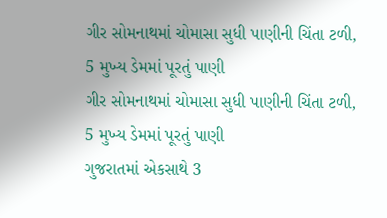ગીર સોમનાથમાં ચોમાસા સુધી પાણીની ચિંતા ટળી, 5 મુખ્ય ડેમમાં પૂરતું પાણી
ગીર સોમનાથમાં ચોમાસા સુધી પાણીની ચિંતા ટળી, 5 મુખ્ય ડેમમાં પૂરતું પાણી
ગુજરાતમાં એકસાથે 3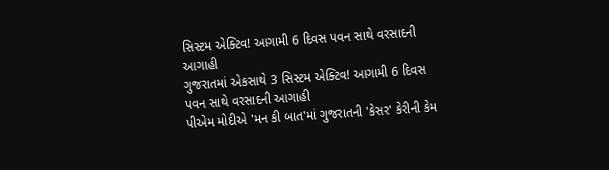સિસ્ટમ એક્ટિવ! આગામી 6 દિવસ પવન સાથે વરસાદની આગાહી
ગુજરાતમાં એકસાથે 3 સિસ્ટમ એક્ટિવ! આગામી 6 દિવસ પવન સાથે વરસાદની આગાહી
પીએમ મોદીએ 'મન કી બાત'માં ગુજરાતની 'કેસર' કેરીની કેમ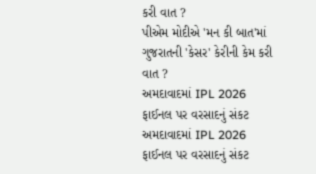કરી વાત ?
પીએમ મોદીએ 'મન કી બાત'માં ગુજરાતની 'કેસર' કેરીની કેમ કરી વાત ?
અમદાવાદમાં IPL 2026 ફાઈનલ પર વરસાદનું સંકટ
અમદાવાદમાં IPL 2026 ફાઈનલ પર વરસાદનું સંકટ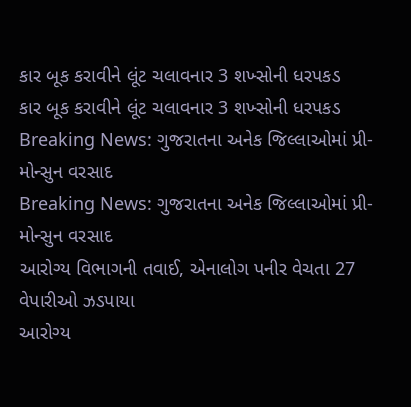કાર બૂક કરાવીને લૂંટ ચલાવનાર 3 શખ્સોની ધરપકડ
કાર બૂક કરાવીને લૂંટ ચલાવનાર 3 શખ્સોની ધરપકડ
Breaking News: ગુજરાતના અનેક જિલ્લાઓમાં પ્રી-મોન્સુન વરસાદ
Breaking News: ગુજરાતના અનેક જિલ્લાઓમાં પ્રી-મોન્સુન વરસાદ
આરોગ્ય વિભાગની તવાઈ, એનાલોગ પનીર વેચતા 27 વેપારીઓ ઝડપાયા
આરોગ્ય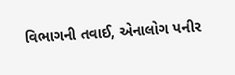વિભાગની તવાઈ, એનાલોગ પનીર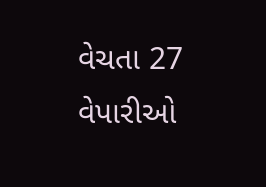વેચતા 27 વેપારીઓ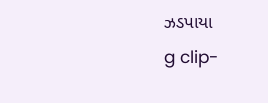ઝડપાયા
g clip-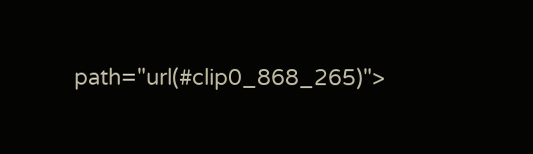path="url(#clip0_868_265)">